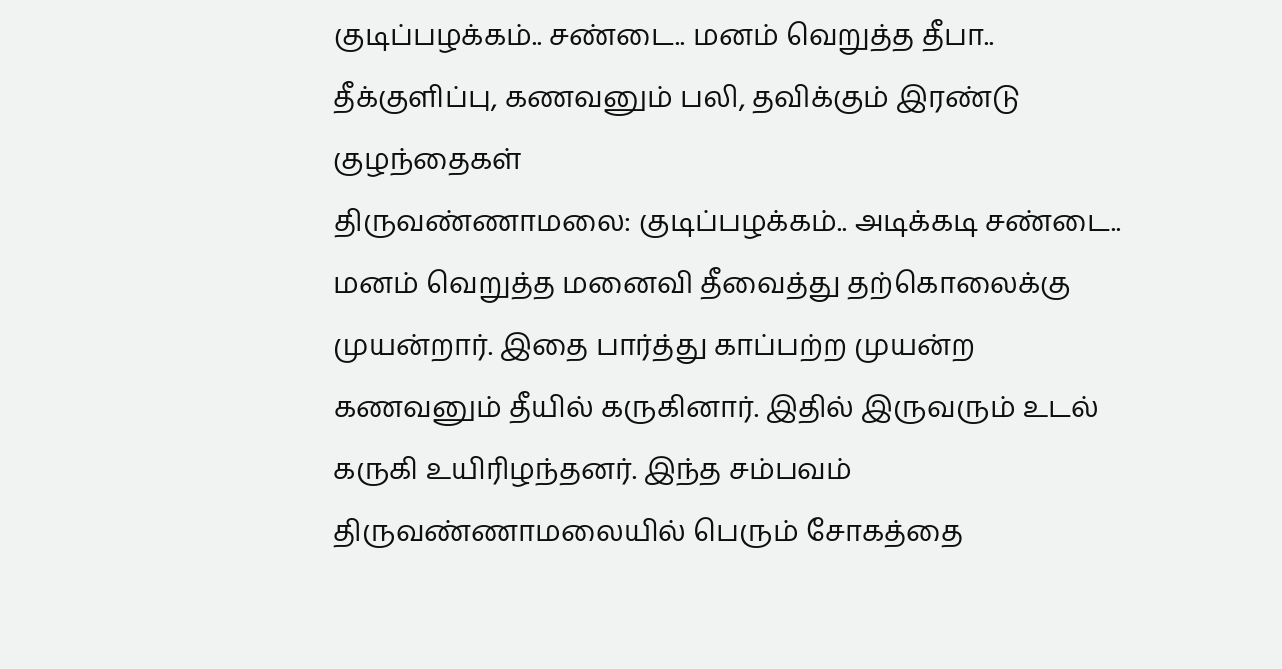குடிப்பழக்கம்.. சண்டை.. மனம் வெறுத்த தீபா.. தீக்குளிப்பு, கணவனும் பலி, தவிக்கும் இரண்டு குழந்தைகள்
திருவண்ணாமலை: குடிப்பழக்கம்.. அடிக்கடி சண்டை.. மனம் வெறுத்த மனைவி தீவைத்து தற்கொலைக்கு முயன்றார். இதை பார்த்து காப்பற்ற முயன்ற கணவனும் தீயில் கருகினார். இதில் இருவரும் உடல் கருகி உயிரிழந்தனர். இந்த சம்பவம் திருவண்ணாமலையில் பெரும் சோகத்தை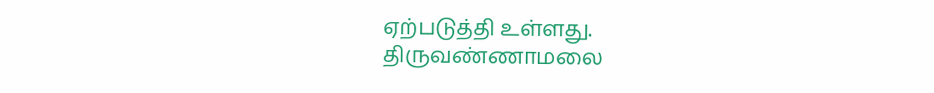ஏற்படுத்தி உள்ளது.
திருவண்ணாமலை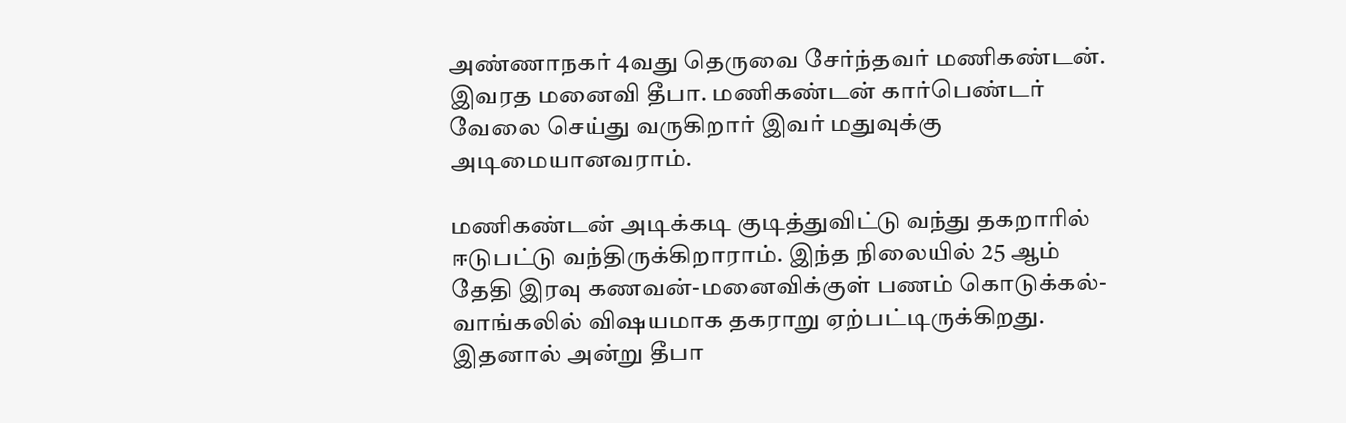அண்ணாநகர் 4வது தெருவை சேர்ந்தவர் மணிகண்டன். இவரத மனைவி தீபா. மணிகண்டன் கார்பெண்டர் வேலை செய்து வருகிறார் இவர் மதுவுக்கு அடிமையானவராம்.

மணிகண்டன் அடிக்கடி குடித்துவிட்டு வந்து தகறாரில் ஈடுபட்டு வந்திருக்கிறாராம். இந்த நிலையில் 25 ஆம் தேதி இரவு கணவன்-மனைவிக்குள் பணம் கொடுக்கல்-வாங்கலில் விஷயமாக தகராறு ஏற்பட்டிருக்கிறது. இதனால் அன்று தீபா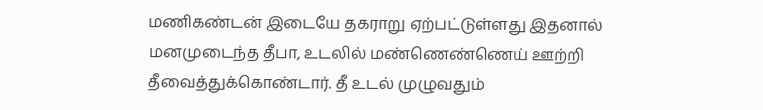மணிகண்டன் இடையே தகராறு ஏற்பட்டுள்ளது இதனால் மனமுடைந்த தீபா, உடலில் மண்ணெண்ணெய் ஊற்றி தீவைத்துக்கொண்டார். தீ உடல் முழுவதும்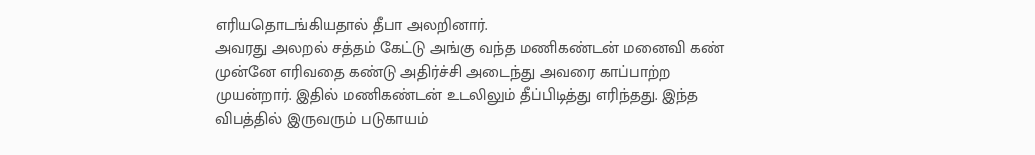எரியதொடங்கியதால் தீபா அலறினார்.
அவரது அலறல் சத்தம் கேட்டு அங்கு வந்த மணிகண்டன் மனைவி கண் முன்னே எரிவதை கண்டு அதிர்ச்சி அடைந்து அவரை காப்பாற்ற முயன்றார். இதில் மணிகண்டன் உடலிலும் தீப்பிடித்து எரிந்தது. இந்த விபத்தில் இருவரும் படுகாயம்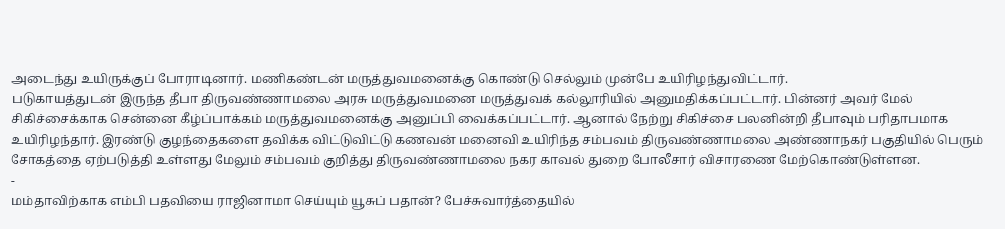அடைந்து உயிருக்குப் போராடினார். மணிகண்டன் மருத்துவமனைக்கு கொண்டு செல்லும் முன்பே உயிரிழந்துவிட்டார்.
படுகாயத்துடன் இருந்த தீபா திருவண்ணாமலை அரசு மருத்துவமனை மருத்துவக் கல்லூரியில் அனுமதிக்கப்பட்டார். பின்னர் அவர் மேல் சிகிச்சைக்காக சென்னை கீழ்ப்பாக்கம் மருத்துவமனைக்கு அனுப்பி வைக்கப்பட்டார். ஆனால் நேற்று சிகிச்சை பலனின்றி தீபாவும் பரிதாபமாக உயிரிழந்தார். இரண்டு குழந்தைகளை தவிக்க விட்டுவிட்டு கணவன் மனைவி உயிரிந்த சம்பவம் திருவண்ணாமலை அண்ணாநகர் பகுதியில் பெரும் சோகத்தை ஏற்படுத்தி உள்ளது மேலும் சம்பவம் குறித்து திருவண்ணாமலை நகர காவல் துறை போலீசார் விசாரணை மேற்கொண்டுள்ளன.
-
மம்தாவிற்காக எம்பி பதவியை ராஜினாமா செய்யும் யூசுப் பதான்? பேச்சுவார்த்தையில்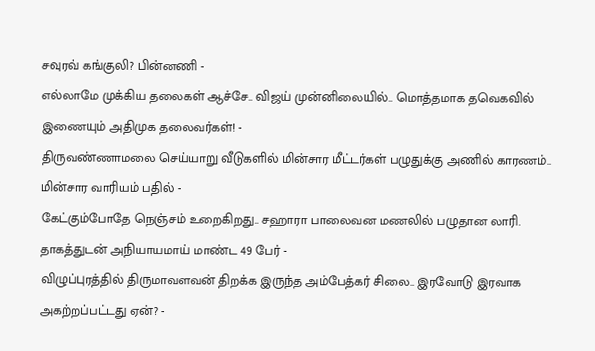சவுரவ் கங்குலி? பின்னணி -
எல்லாமே முக்கிய தலைகள் ஆச்சே.. விஜய் முன்னிலையில்.. மொத்தமாக தவெகவில் இணையும் அதிமுக தலைவர்கள்! -
திருவண்ணாமலை செய்யாறு வீடுகளில் மின்சார மீட்டர்கள் பழுதுக்கு அணில் காரணம்.. மின்சார வாரியம் பதில் -
கேட்கும்போதே நெஞ்சம் உறைகிறது.. சஹாரா பாலைவன மணலில் பழுதான லாரி. தாகத்துடன் அநியாயமாய் மாண்ட 49 பேர் -
விழுப்புரத்தில் திருமாவளவன் திறக்க இருந்த அம்பேத்கர் சிலை.. இரவோடு இரவாக அகற்றப்பட்டது ஏன்? -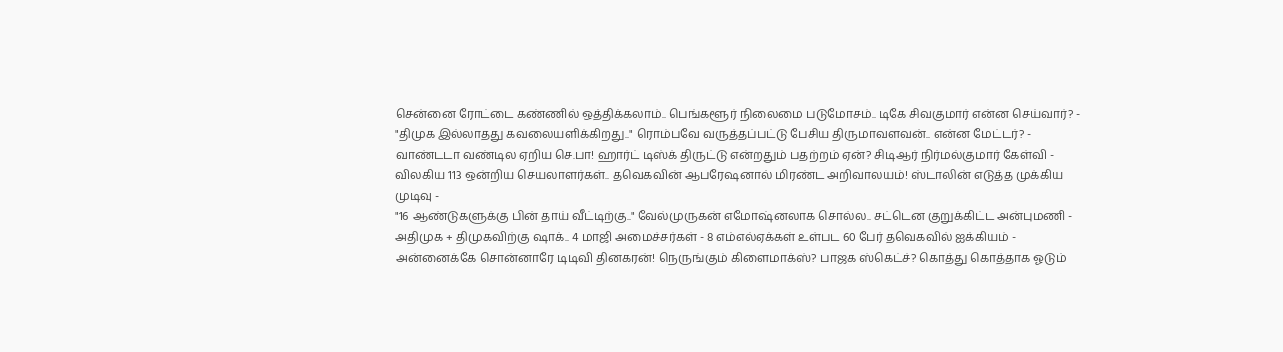சென்னை ரோட்டை கண்ணில் ஒத்திக்கலாம்.. பெங்களூர் நிலைமை படுமோசம்.. டிகே சிவகுமார் என்ன செய்வார்? -
"திமுக இல்லாதது கவலையளிக்கிறது.." ரொம்பவே வருத்தப்பட்டு பேசிய திருமாவளவன்.. என்ன மேட்டர்? -
வாண்டடா வண்டில ஏறிய செ.பா! ஹார்ட் டிஸ்க் திருட்டு என்றதும் பதற்றம் ஏன்? சிடிஆர் நிர்மல்குமார் கேள்வி -
விலகிய 113 ஒன்றிய செயலாளர்கள்.. தவெகவின் ஆபரேஷனால் மிரண்ட அறிவாலயம்! ஸ்டாலின் எடுத்த முக்கிய முடிவு -
"16 ஆண்டுகளுக்கு பின் தாய் வீட்டிற்கு.." வேல்முருகன் எமோஷ்னலாக சொல்ல.. சட்டென குறுக்கிட்ட அன்புமணி -
அதிமுக + திமுகவிற்கு ஷாக்.. 4 மாஜி அமைச்சர்கள் - 8 எம்எல்ஏக்கள் உள்பட 60 பேர் தவெகவில் ஐக்கியம் -
அன்னைக்கே சொன்னாரே டிடிவி தினகரன்! நெருங்கும் கிளைமாக்ஸ்? பாஜக ஸ்கெட்ச்? கொத்து கொத்தாக ஓடும்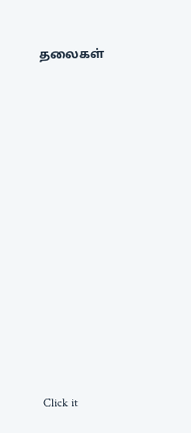தலைகள்












Click it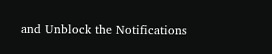and Unblock the Notifications